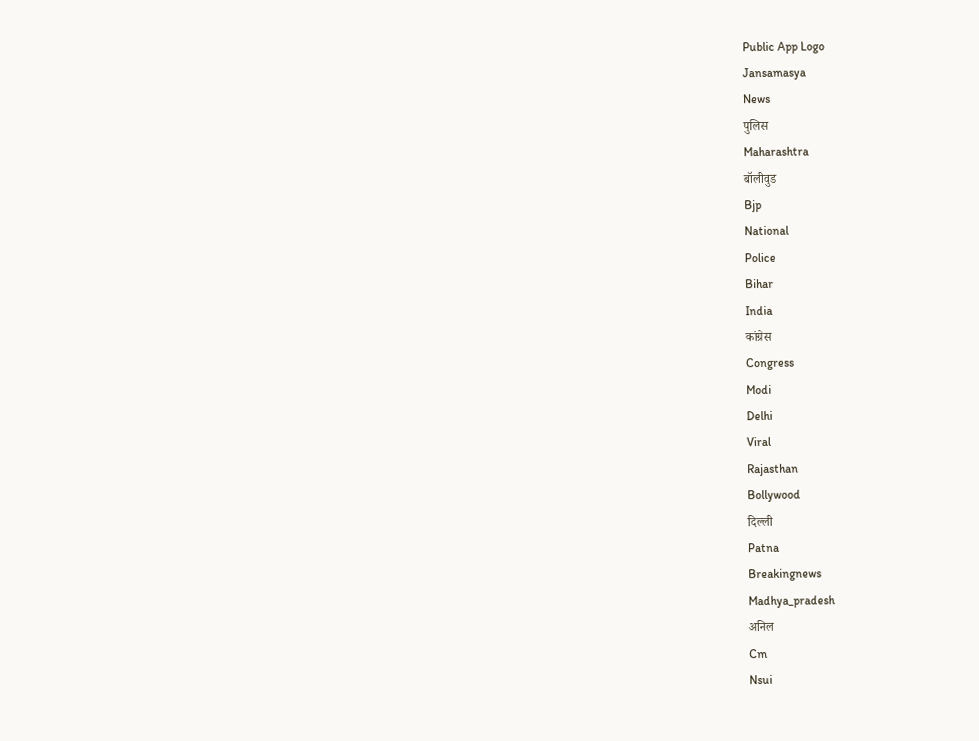Public App Logo
Jansamasya
News
पुलिस
Maharashtra
बॉलीवुड
Bjp
National
Police
Bihar
India
कांग्रेस
Congress
Modi
Delhi
Viral
Rajasthan
Bollywood
दिल्ली
Patna
Breakingnews
Madhya_pradesh
अनिल
Cm
Nsui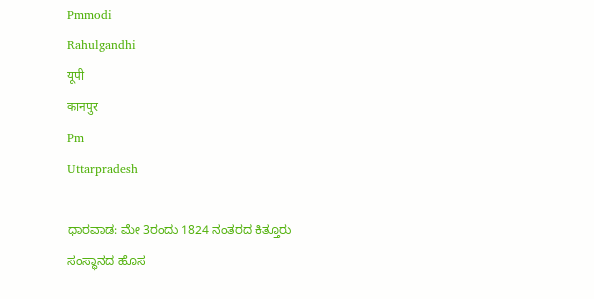Pmmodi
Rahulgandhi
यूपी
कानपुर
Pm
Uttarpradesh

ಧಾರವಾಡ: ಮೇ 3ರಂದು 1824 ನಂತರದ ಕಿತ್ತೂರು ಸಂಸ್ಥಾನದ ಹೊಸ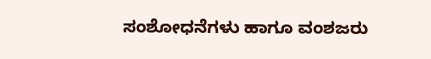ಸಂಶೋಧನೆಗಳು ಹಾಗೂ ವಂಶಜರು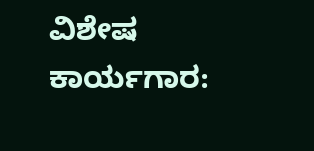ವಿಶೇಷ ಕಾರ್ಯಗಾರ: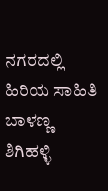ನಗರದಲ್ಲಿ ಹಿರಿಯ ಸಾಹಿತಿ ಬಾಳಣ್ಣ ಶಿಗಿಹಳ್ಳಿ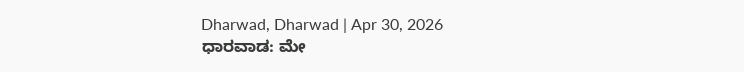Dharwad, Dharwad | Apr 30, 2026
ಧಾರವಾಡ: ಮೇ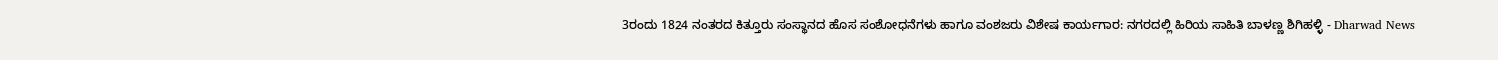3ರಂದು 1824 ನಂತರದ ಕಿತ್ತೂರು ಸಂಸ್ಥಾನದ ಹೊಸ ಸಂಶೋಧನೆಗಳು ಹಾಗೂ ವಂಶಜರು ವಿಶೇಷ ಕಾರ್ಯಗಾರ: ನಗರದಲ್ಲಿ ಹಿರಿಯ ಸಾಹಿತಿ ಬಾಳಣ್ಣ ಶಿಗಿಹಳ್ಳಿ - Dharwad News